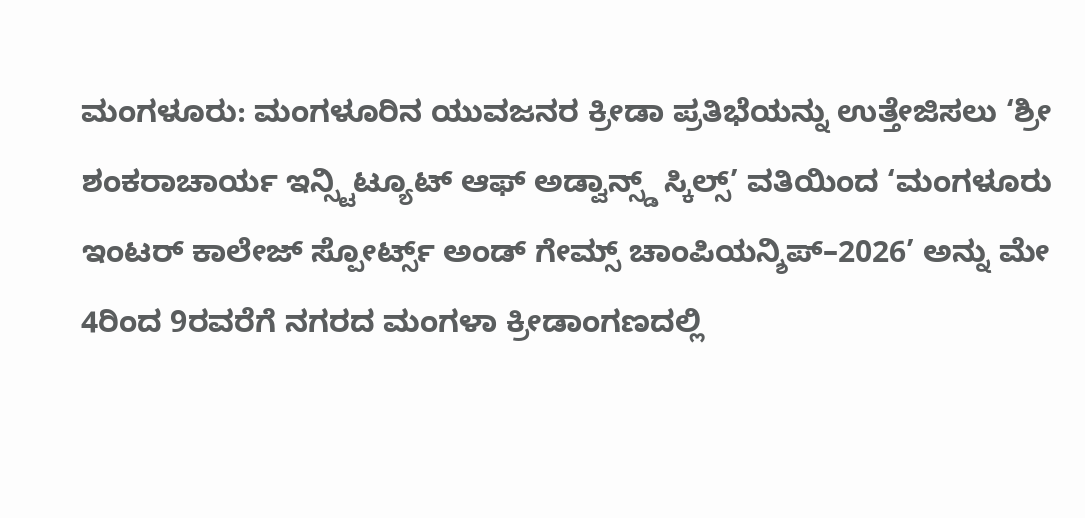ಮಂಗಳೂರು: ಮಂಗಳೂರಿನ ಯುವಜನರ ಕ್ರೀಡಾ ಪ್ರತಿಭೆಯನ್ನು ಉತ್ತೇಜಿಸಲು ‘ಶ್ರೀ ಶಂಕರಾಚಾರ್ಯ ಇನ್ಸ್ಟಿಟ್ಯೂಟ್ ಆಫ್ ಅಡ್ವಾನ್ಸ್ಡ್ ಸ್ಕಿಲ್ಸ್’ ವತಿಯಿಂದ ‘ಮಂಗಳೂರು ಇಂಟರ್ ಕಾಲೇಜ್ ಸ್ಪೋರ್ಟ್ಸ್ ಅಂಡ್ ಗೇಮ್ಸ್ ಚಾಂಪಿಯನ್ಶಿಪ್–2026’ ಅನ್ನು ಮೇ 4ರಿಂದ 9ರವರೆಗೆ ನಗರದ ಮಂಗಳಾ ಕ್ರೀಡಾಂಗಣದಲ್ಲಿ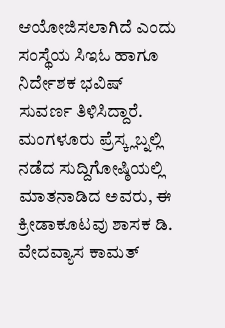ಆಯೋಜಿಸಲಾಗಿದೆ ಎಂದು ಸಂಸ್ಥೆಯ ಸಿಇಓ ಹಾಗೂ ನಿರ್ದೇಶಕ ಭವಿಷ್ ಸುವರ್ಣ ತಿಳಿಸಿದ್ದಾರೆ.
ಮಂಗಳೂರು ಪ್ರೆಸ್ಕ್ಲಬ್ನಲ್ಲಿ ನಡೆದ ಸುದ್ದಿಗೋಷ್ಠಿಯಲ್ಲಿ ಮಾತನಾಡಿದ ಅವರು, ಈ ಕ್ರೀಡಾಕೂಟವು ಶಾಸಕ ಡಿ. ವೇದವ್ಯಾಸ ಕಾಮತ್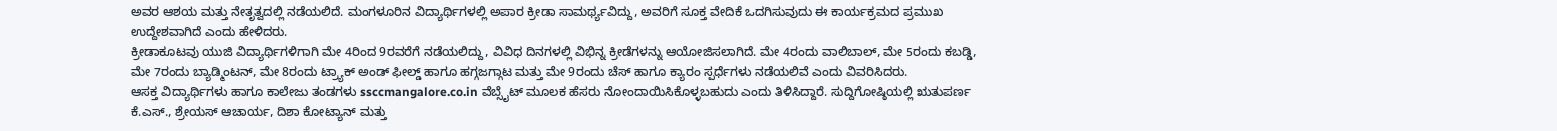ಅವರ ಆಶಯ ಮತ್ತು ನೇತೃತ್ವದಲ್ಲಿ ನಡೆಯಲಿದೆ. ಮಂಗಳೂರಿನ ವಿದ್ಯಾರ್ಥಿಗಳಲ್ಲಿ ಅಪಾರ ಕ್ರೀಡಾ ಸಾಮರ್ಥ್ಯವಿದ್ದು, ಅವರಿಗೆ ಸೂಕ್ತ ವೇದಿಕೆ ಒದಗಿಸುವುದು ಈ ಕಾರ್ಯಕ್ರಮದ ಪ್ರಮುಖ ಉದ್ದೇಶವಾಗಿದೆ ಎಂದು ಹೇಳಿದರು.
ಕ್ರೀಡಾಕೂಟವು ಯುಜಿ ವಿದ್ಯಾರ್ಥಿಗಳಿಗಾಗಿ ಮೇ 4ರಿಂದ 9ರವರೆಗೆ ನಡೆಯಲಿದ್ದು, ವಿವಿಧ ದಿನಗಳಲ್ಲಿ ವಿಭಿನ್ನ ಕ್ರೀಡೆಗಳನ್ನು ಆಯೋಜಿಸಲಾಗಿದೆ. ಮೇ 4ರಂದು ವಾಲಿಬಾಲ್, ಮೇ 5ರಂದು ಕಬಡ್ಡಿ, ಮೇ 7ರಂದು ಬ್ಯಾಡ್ಮಿಂಟನ್, ಮೇ 8ರಂದು ಟ್ರ್ಯಾಕ್ ಅಂಡ್ ಫೀಲ್ಡ್ ಹಾಗೂ ಹಗ್ಗಜಗ್ಗಾಟ ಮತ್ತು ಮೇ 9ರಂದು ಚೆಸ್ ಹಾಗೂ ಕ್ಯಾರಂ ಸ್ಪರ್ಧೆಗಳು ನಡೆಯಲಿವೆ ಎಂದು ವಿವರಿಸಿದರು.
ಆಸಕ್ತ ವಿದ್ಯಾರ್ಥಿಗಳು ಹಾಗೂ ಕಾಲೇಜು ತಂಡಗಳು ssccmangalore.co.in ವೆಬ್ಸೈಟ್ ಮೂಲಕ ಹೆಸರು ನೋಂದಾಯಿಸಿಕೊಳ್ಳಬಹುದು ಎಂದು ತಿಳಿಸಿದ್ದಾರೆ. ಸುದ್ದಿಗೋಷ್ಠಿಯಲ್ಲಿ ಋತುಪರ್ಣ ಕೆ.ಎಸ್., ಶ್ರೇಯಸ್ ಆಚಾರ್ಯ, ದಿಶಾ ಕೋಟ್ಯಾನ್ ಮತ್ತು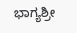ಭಾಗ್ಯಶ್ರೀ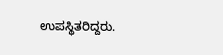ಉಪಸ್ಥಿತರಿದ್ದರು.